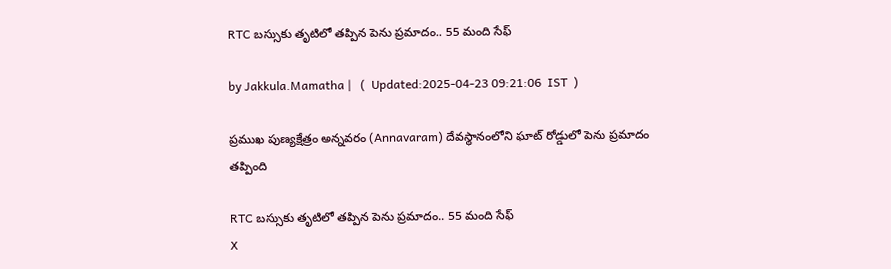RTC బస్సుకు తృటిలో తప్పిన పెను ప్రమాదం.. 55 మంది సేఫ్

by Jakkula.Mamatha |   (  Updated:2025-04-23 09:21:06  IST  )

ప్రముఖ పుణ్యక్షేత్రం అన్నవరం (Annavaram) దేవస్థానంలోని ఘాట్‌ రోడ్డులో పెను ప్రమాదం తప్పింది

RTC బస్సుకు తృటిలో తప్పిన పెను ప్రమాదం.. 55 మంది సేఫ్
X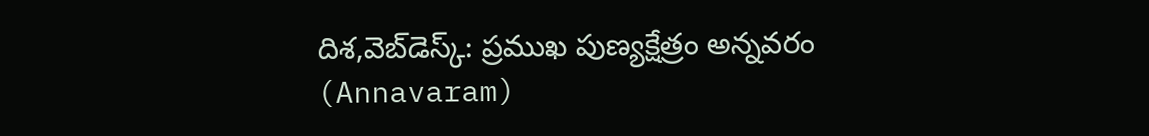దిశ,వెబ్‌డెస్క్: ప్రముఖ పుణ్యక్షేత్రం అన్నవరం (Annavaram)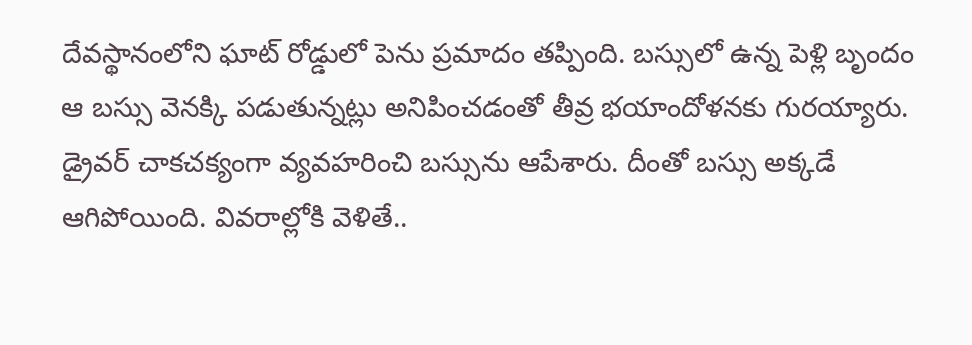దేవస్థానంలోని ఘాట్‌ రోడ్డులో పెను ప్రమాదం తప్పింది. బస్సులో ఉన్న పెళ్లి బృందం ఆ బస్సు వెనక్కి పడుతున్నట్లు అనిపించడంతో తీవ్ర భయాందోళనకు గురయ్యారు. డ్రైవర్‌ చాకచక్యంగా వ్యవహరించి బస్సును ఆపేశారు. దీంతో బస్సు అక్కడే ఆగిపోయింది. వివరాల్లోకి వెళితే..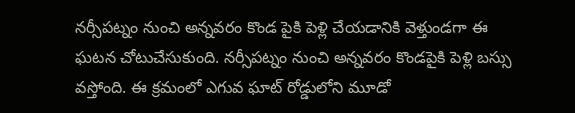నర్సీపట్నం నుంచి అన్నవరం కొండ పైకి పెళ్లి చేయడానికి వెళ్తుండగా ఈ ఘటన చోటుచేసుకుంది. నర్సీపట్నం నుంచి అన్నవరం కొండపైకి పెళ్లి బస్సు వస్తోంది. ఈ క్రమంలో ఎగువ ఘాట్ రోడ్డులోని మూడో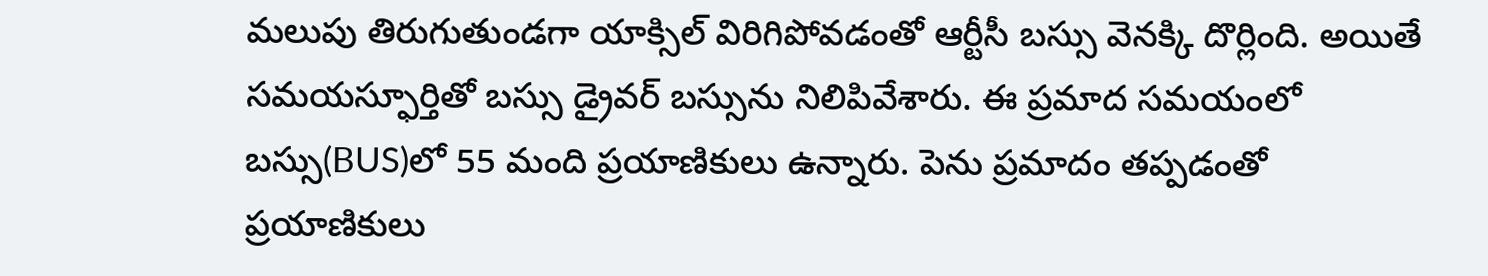మలుపు తిరుగుతుండగా యాక్సిల్ విరిగిపోవడంతో ఆర్టీసీ బస్సు వెనక్కి దొర్లింది. అయితే సమయస్ఫూర్తితో బస్సు డ్రైవర్ బస్సును నిలిపివేశారు. ఈ ప్రమాద సమయంలో బస్సు(BUS)లో 55 మంది ప్రయాణికులు ఉన్నారు. పెను ప్రమాదం తప్పడంతో ప్రయాణికులు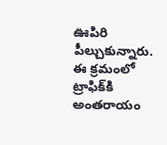ఊపిరి పీల్చుకున్నారు. ఈ క్రమంలో ట్రాఫిక్‌కి అంతరాయం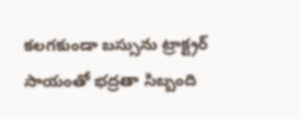కలగకుండా బస్సును ట్రాక్ట్రర్ సాయంతో భద్రతా సిబ్బంది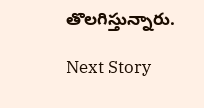తొలగిస్తున్నారు.

Next Story